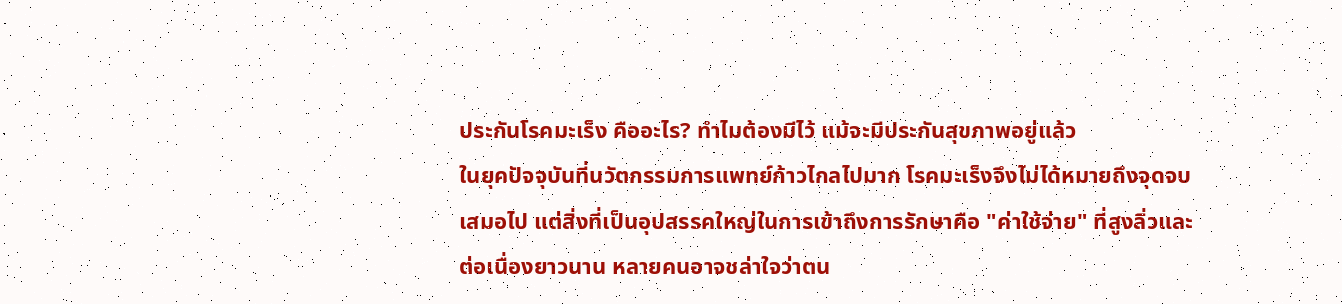ประกันโรคมะเร็ง คืออะไร? ทำไมต้องมีไว้ แม้จะมีประกันสุขภาพอยู่แล้ว
ในยุคปัจจุบันที่นวัตกรรมการแพทย์ก้าวไกลไปมาก โรคมะเร็งจึงไม่ได้หมายถึงจุดจบเสมอไป แต่สิ่งที่เป็นอุปสรรคใหญ่ในการเข้าถึงการรักษาคือ "ค่าใช้จ่าย" ที่สูงลิ่วและต่อเนื่องยาวนาน หลายคนอาจชล่าใจว่าตน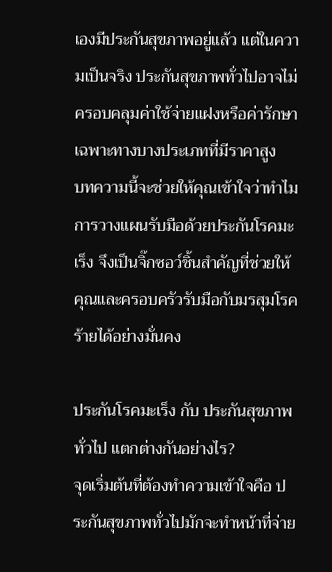เองมีประกันสุขภาพอยู่แล้ว แต่ในความเป็นจริง ประกันสุขภาพทั่วไปอาจไม่ครอบคลุมค่าใช้จ่ายแฝงหรือค่ารักษาเฉพาะทางบางประเภทที่มีราคาสูง
บทความนี้จะช่วยให้คุณเข้าใจว่าทำไมการวางแผนรับมือด้วยประกันโรคมะเร็ง จึงเป็นจิ๊กซอว์ชิ้นสำคัญที่ช่วยให้คุณและครอบครัวรับมือกับมรสุมโรคร้ายได้อย่างมั่นคง

ประกันโรคมะเร็ง กับ ประกันสุขภาพทั่วไป แตกต่างกันอย่างไร?
จุดเริ่มต้นที่ต้องทำความเข้าใจคือ ประกันสุขภาพทั่วไปมักจะทำหน้าที่จ่าย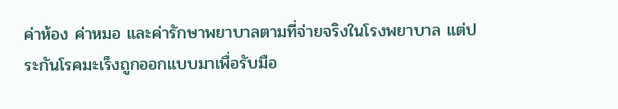ค่าห้อง ค่าหมอ และค่ารักษาพยาบาลตามที่จ่ายจริงในโรงพยาบาล แต่ประกันโรคมะเร็งถูกออกแบบมาเพื่อรับมือ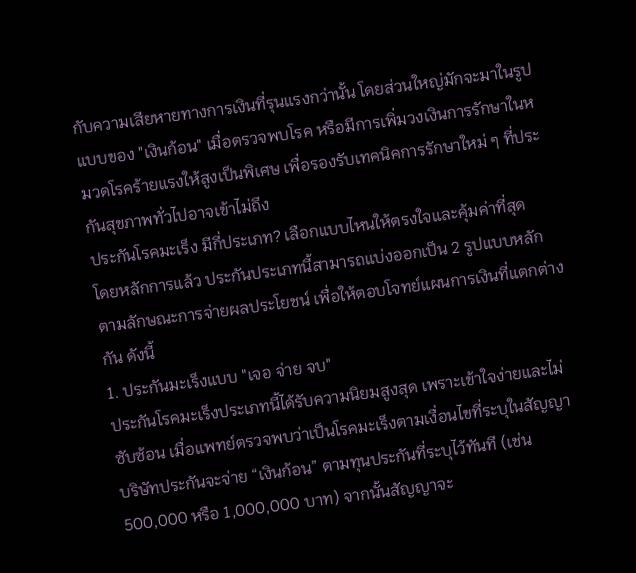กับความเสียหายทางการเงินที่รุนแรงกว่านั้น โดยส่วนใหญ่มักจะมาในรูปแบบของ "เงินก้อน" เมื่อตรวจพบโรค หรือมีการเพิ่มวงเงินการรักษาในหมวดโรคร้ายแรงให้สูงเป็นพิเศษ เพื่อรองรับเทคนิคการรักษาใหม่ ๆ ที่ประกันสุขภาพทั่วไปอาจเข้าไม่ถึง
ประกันโรคมะเร็ง มีกี่ประเภท? เลือกแบบไหนให้ตรงใจและคุ้มค่าที่สุด
โดยหลักการแล้ว ประกันประเภทนี้สามารถแบ่งออกเป็น 2 รูปแบบหลักตามลักษณะการจ่ายผลประโยชน์ เพื่อให้ตอบโจทย์แผนการเงินที่แตกต่างกัน ดังนี้
1. ประกันมะเร็งแบบ "เจอ จ่าย จบ"
ประกันโรคมะเร็งประเภทนี้ได้รับความนิยมสูงสุด เพราะเข้าใจง่ายและไม่ซับซ้อน เมื่อแพทย์ตรวจพบว่าเป็นโรคมะเร็งตามเงื่อนไขที่ระบุในสัญญา บริษัทประกันจะจ่าย “เงินก้อน” ตามทุนประกันที่ระบุไว้ทันที (เช่น 500,000 หรือ 1,000,000 บาท) จากนั้นสัญญาจะ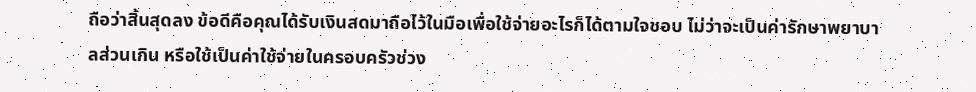ถือว่าสิ้นสุดลง ข้อดีคือคุณได้รับเงินสดมาถือไว้ในมือเพื่อใช้จ่ายอะไรก็ได้ตามใจชอบ ไม่ว่าจะเป็นค่ารักษาพยาบาลส่วนเกิน หรือใช้เป็นค่าใช้จ่ายในครอบครัวช่วง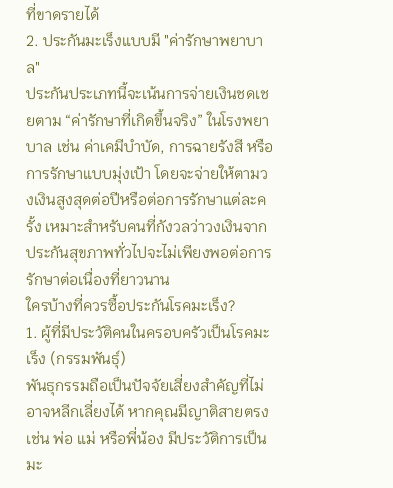ที่ขาดรายได้
2. ประกันมะเร็งแบบมี "ค่ารักษาพยาบาล"
ประกันประเภทนี้จะเน้นการจ่ายเงินชดเชยตาม “ค่ารักษาที่เกิดขึ้นจริง” ในโรงพยาบาล เช่น ค่าเคมีบำบัด, การฉายรังสี หรือการรักษาแบบมุ่งเป้า โดยจะจ่ายให้ตามวงเงินสูงสุดต่อปีหรือต่อการรักษาแต่ละครั้ง เหมาะสำหรับคนที่กังวลว่าวงเงินจากประกันสุขภาพทั่วไปจะไม่เพียงพอต่อการรักษาต่อเนื่องที่ยาวนาน
ใครบ้างที่ควรซื้อประกันโรคมะเร็ง?
1. ผู้ที่มีประวัติคนในครอบครัวเป็นโรคมะเร็ง (กรรมพันธุ์)
พันธุกรรมถือเป็นปัจจัยเสี่ยงสำคัญที่ไม่อาจหลีกเลี่ยงได้ หากคุณมีญาติสายตรง เช่น พ่อ แม่ หรือพี่น้อง มีประวัติการเป็นมะ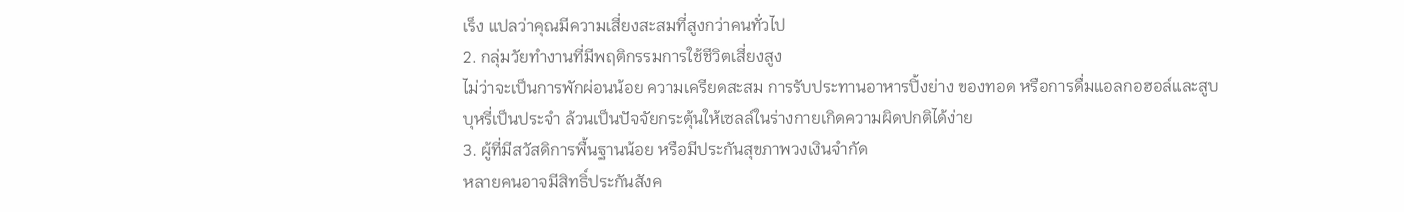เร็ง แปลว่าคุณมีความเสี่ยงสะสมที่สูงกว่าคนทั่วไป
2. กลุ่มวัยทำงานที่มีพฤติกรรมการใช้ชีวิตเสี่ยงสูง
ไม่ว่าจะเป็นการพักผ่อนน้อย ความเครียดสะสม การรับประทานอาหารปิ้งย่าง ของทอด หรือการดื่มแอลกอฮอล์และสูบบุหรี่เป็นประจำ ล้วนเป็นปัจจัยกระตุ้นให้เซลล์ในร่างกายเกิดความผิดปกติได้ง่าย
3. ผู้ที่มีสวัสดิการพื้นฐานน้อย หรือมีประกันสุขภาพวงเงินจำกัด
หลายคนอาจมีสิทธิ์ประกันสังค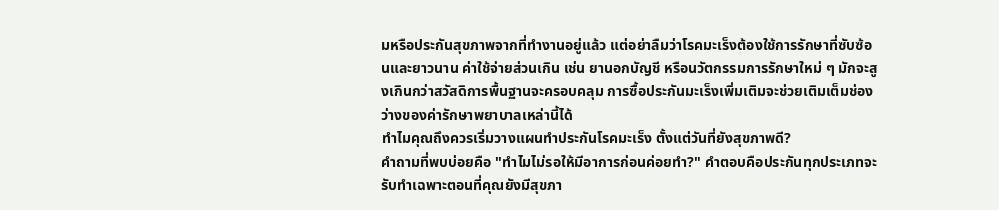มหรือประกันสุขภาพจากที่ทำงานอยู่แล้ว แต่อย่าลืมว่าโรคมะเร็งต้องใช้การรักษาที่ซับซ้อนและยาวนาน ค่าใช้จ่ายส่วนเกิน เช่น ยานอกบัญชี หรือนวัตกรรมการรักษาใหม่ ๆ มักจะสูงเกินกว่าสวัสดิการพื้นฐานจะครอบคลุม การซื้อประกันมะเร็งเพิ่มเติมจะช่วยเติมเต็มช่องว่างของค่ารักษาพยาบาลเหล่านี้ได้
ทำไมคุณถึงควรเริ่มวางแผนทำประกันโรคมะเร็ง ตั้งแต่วันที่ยังสุขภาพดี?
คำถามที่พบบ่อยคือ "ทำไมไม่รอให้มีอาการก่อนค่อยทำ?" คำตอบคือประกันทุกประเภทจะรับทำเฉพาะตอนที่คุณยังมีสุขภา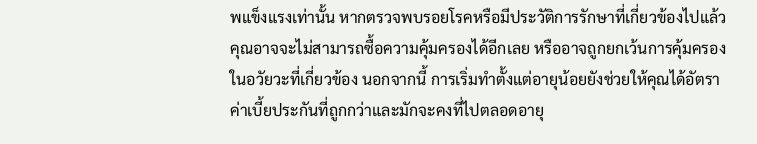พแข็งแรงเท่านั้น หากตรวจพบรอยโรคหรือมีประวัติการรักษาที่เกี่ยวข้องไปแล้ว คุณอาจจะไม่สามารถซื้อความคุ้มครองได้อีกเลย หรืออาจถูกยกเว้นการคุ้มครองในอวัยวะที่เกี่ยวข้อง นอกจากนี้ การเริ่มทำตั้งแต่อายุน้อยยังช่วยให้คุณได้อัตราค่าเบี้ยประกันที่ถูกกว่าและมักจะคงที่ไปตลอดอายุ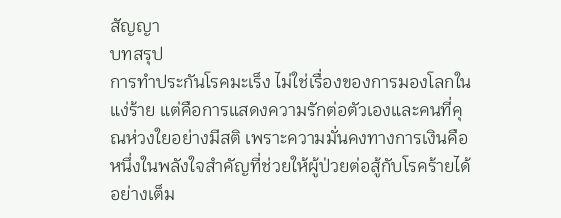สัญญา
บทสรุป
การทำประกันโรคมะเร็ง ไม่ใช่เรื่องของการมองโลกในแง่ร้าย แต่คือการแสดงความรักต่อตัวเองและคนที่คุณห่วงใยอย่างมีสติ เพราะความมั่นคงทางการเงินคือหนึ่งในพลังใจสำคัญที่ช่วยให้ผู้ป่วยต่อสู้กับโรคร้ายได้อย่างเต็ม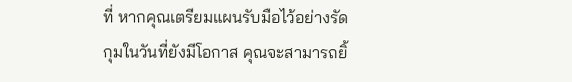ที่ หากคุณเตรียมแผนรับมือไว้อย่างรัดกุมในวันที่ยังมีโอกาส คุณจะสามารถยิ้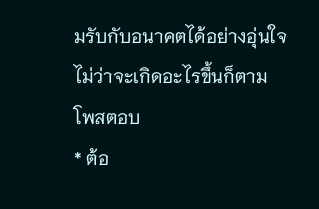มรับกับอนาคตได้อย่างอุ่นใจไม่ว่าจะเกิดอะไรขึ้นก็ตาม
โพสตอบ
* ต้อ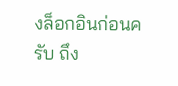งล็อกอินก่อนครับ ถึง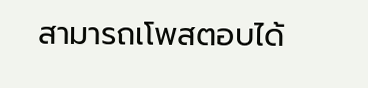สามารถเโพสตอบได้